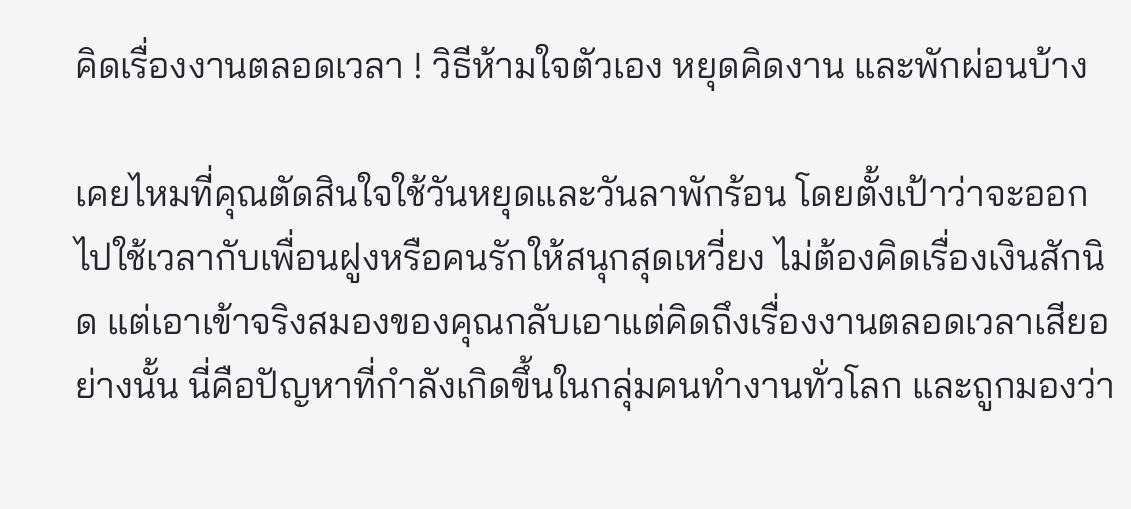คิดเรื่องงานตลอดเวลา ! วิธีห้ามใจตัวเอง หยุดคิดงาน และพักผ่อนบ้าง

เคยไหมที่คุณตัดสินใจใช้วันหยุดและวันลาพักร้อน โดยตั้งเป้าว่าจะออกไปใช้เวลากับเพื่อนฝูงหรือคนรักให้สนุกสุดเหวี่ยง ไม่ต้องคิดเรื่องเงินสักนิด แต่เอาเข้าจริงสมองของคุณกลับเอาแต่คิดถึงเรื่องงานตลอดเวลาเสียอย่างนั้น นี่คือปัญหาที่กำลังเกิดขึ้นในกลุ่มคนทำงานทั่วโลก และถูกมองว่า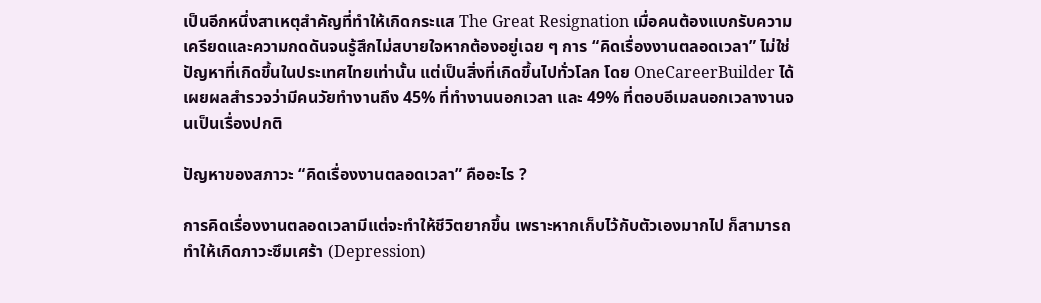เป็นอีกหนึ่งสาเหตุสำคัญที่ทำให้เกิดกระแส The Great Resignation เมื่อคนต้องแบกรับความเครียดและความกดดันจนรู้สึกไม่สบายใจหากต้องอยู่เฉย ๆ การ “คิดเรื่องงานตลอดเวลา” ไม่ใช่ปัญหาที่เกิดขึ้นในประเทศไทยเท่านั้น แต่เป็นสิ่งที่เกิดขึ้นไปทั่วโลก โดย OneCareerBuilder ได้เผยผลสำรวจว่ามีคนวัยทำงานถึง 45% ที่ทำงานนอกเวลา และ 49% ที่ตอบอีเมลนอกเวลางานจนเป็นเรื่องปกติ

ปัญหาของสภาวะ “คิดเรื่องงานตลอดเวลา” คืออะไร ?

การคิดเรื่องงานตลอดเวลามีแต่จะทำให้ชีวิตยากขึ้น เพราะหากเก็บไว้กับตัวเองมากไป ก็สามารถทำให้เกิดภาวะซึมเศร้า (Depression)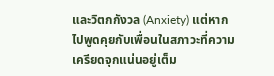และวิตกกังวล (Anxiety) แต่หากไปพูดคุยกับเพื่อนในสภาวะที่ความเครียดจุกแน่นอยู่เต็ม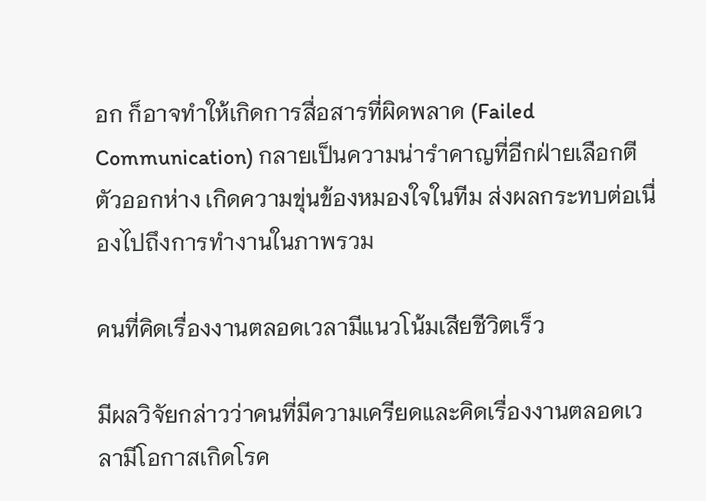อก ก็อาจทำให้เกิดการสื่อสารที่ผิดพลาด (Failed Communication) กลายเป็นความน่ารำคาญที่อีกฝ่ายเลือกตีตัวออกห่าง เกิดความขุ่นข้องหมองใจในทีม ส่งผลกระทบต่อเนื่องไปถึงการทำงานในภาพรวม

คนที่คิดเรื่องงานตลอดเวลามีแนวโน้มเสียชีวิตเร็ว

มีผลวิจัยกล่าวว่าคนที่มีความเครียดและคิดเรื่องงานตลอดเวลามีโอกาสเกิดโรค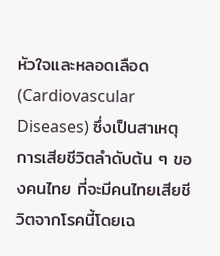หัวใจและหลอดเลือด (Cardiovascular Diseases) ซึ่งเป็นสาเหตุการเสียชีวิตลำดับต้น ๆ ของคนไทย ที่จะมีคนไทยเสียชีวิตจากโรคนี้โดยเฉ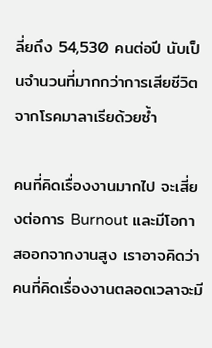ลี่ยถึง 54,530 คนต่อปี นับเป็นจำนวนที่มากกว่าการเสียชีวิตจากโรคมาลาเรียด้วยซ้ำ

คนที่คิดเรื่องงานมากไป จะเสี่ยงต่อการ Burnout และมีโอกาสออกจากงานสูง เราอาจคิดว่าคนที่คิดเรื่องงานตลอดเวลาจะมี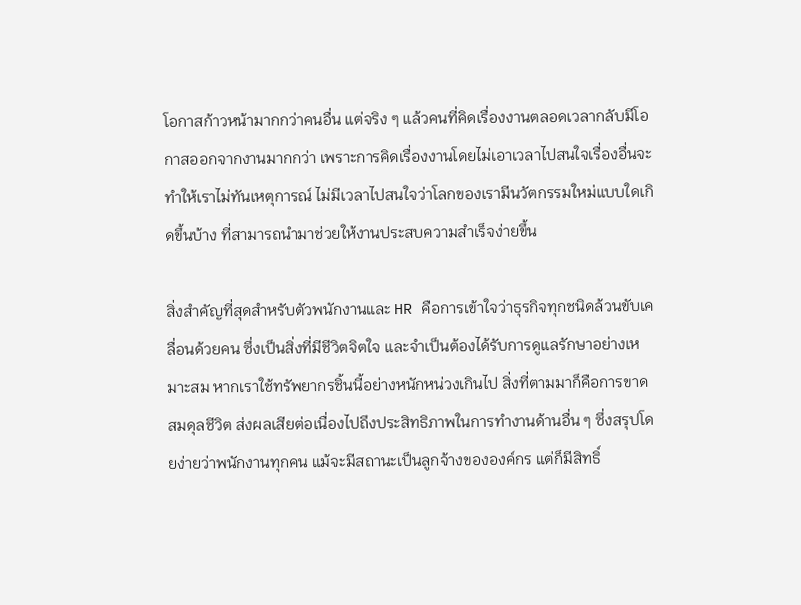โอกาสก้าวหน้ามากกว่าคนอื่น แต่จริง ๆ แล้วคนที่คิดเรื่องงานตลอดเวลากลับมีโอกาสออกจากงานมากกว่า เพราะการคิดเรื่องงานโดยไม่เอาเวลาไปสนใจเรื่องอื่นจะทำให้เราไม่ทันเหตุการณ์ ไม่มีเวลาไปสนใจว่าโลกของเรามีนวัตกรรมใหม่แบบใดเกิดขึ้นบ้าง ที่สามารถนำมาช่วยให้งานประสบความสำเร็จง่ายขึ้น

สิ่งสำคัญที่สุดสำหรับตัวพนักงานและ HR คือการเข้าใจว่าธุรกิจทุกชนิดล้วนขับเคลื่อนด้วยคน ซึ่งเป็นสิ่งที่มีชีวิตจิตใจ และจำเป็นต้องได้รับการดูแลรักษาอย่างเหมาะสม หากเราใช้ทรัพยากรชิ้นนี้อย่างหนักหน่วงเกินไป สิ่งที่ตามมาก็คือการขาดสมดุลชีวิต ส่งผลเสียต่อเนื่องไปถึงประสิทธิภาพในการทำงานด้านอื่น ๆ ซึ่งสรุปโดยง่ายว่าพนักงานทุกคน แม้จะมีสถานะเป็นลูกจ้างขององค์กร แต่ก็มีสิทธิ์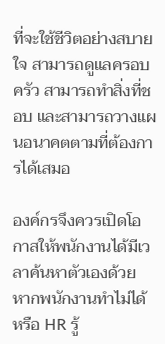ที่จะใช้ชีวิตอย่างสบายใจ สามารถดูแลครอบครัว สามารถทำสิ่งที่ชอบ และสามารถวางแผนอนาคตตามที่ต้องการได้เสมอ

องค์กรจึงควรเปิดโอกาสให้พนักงานได้มีเวลาค้นหาตัวเองด้วย หากพนักงานทำไม่ได้ หรือ HR รู้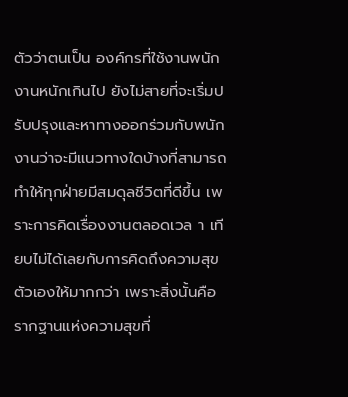ตัวว่าตนเป็น องค์กรที่ใช้งานพนักงานหนักเกินไป ยังไม่สายที่จะเริ่มปรับปรุงและหาทางออกร่วมกับพนักงานว่าจะมีแนวทางใดบ้างที่สามารถทำให้ทุกฝ่ายมีสมดุลชีวิตที่ดีขึ้น เพราะการคิดเรื่องงานตลอดเวล า เทียบไม่ได้เลยกับการคิดถึงความสุขตัวเองให้มากกว่า เพราะสิ่งนั้นคือรากฐานแห่งความสุขที่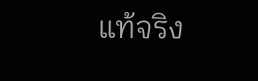แท้จริง